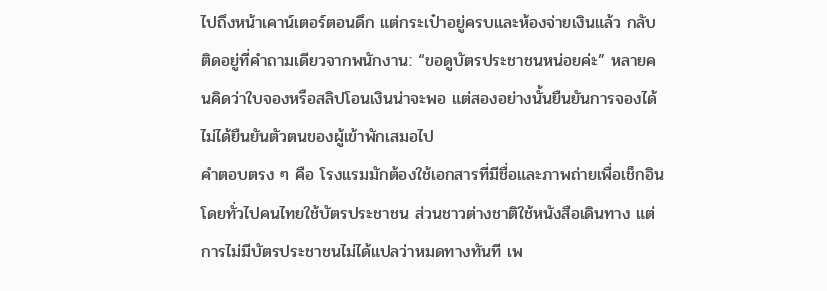ไปถึงหน้าเคาน์เตอร์ตอนดึก แต่กระเป๋าอยู่ครบและห้องจ่ายเงินแล้ว กลับติดอยู่ที่คำถามเดียวจากพนักงาน: “ขอดูบัตรประชาชนหน่อยค่ะ” หลายคนคิดว่าใบจองหรือสลิปโอนเงินน่าจะพอ แต่สองอย่างนั้นยืนยันการจองได้ ไม่ได้ยืนยันตัวตนของผู้เข้าพักเสมอไป
คำตอบตรง ๆ คือ โรงแรมมักต้องใช้เอกสารที่มีชื่อและภาพถ่ายเพื่อเช็กอิน โดยทั่วไปคนไทยใช้บัตรประชาชน ส่วนชาวต่างชาติใช้หนังสือเดินทาง แต่การไม่มีบัตรประชาชนไม่ได้แปลว่าหมดทางทันที เพ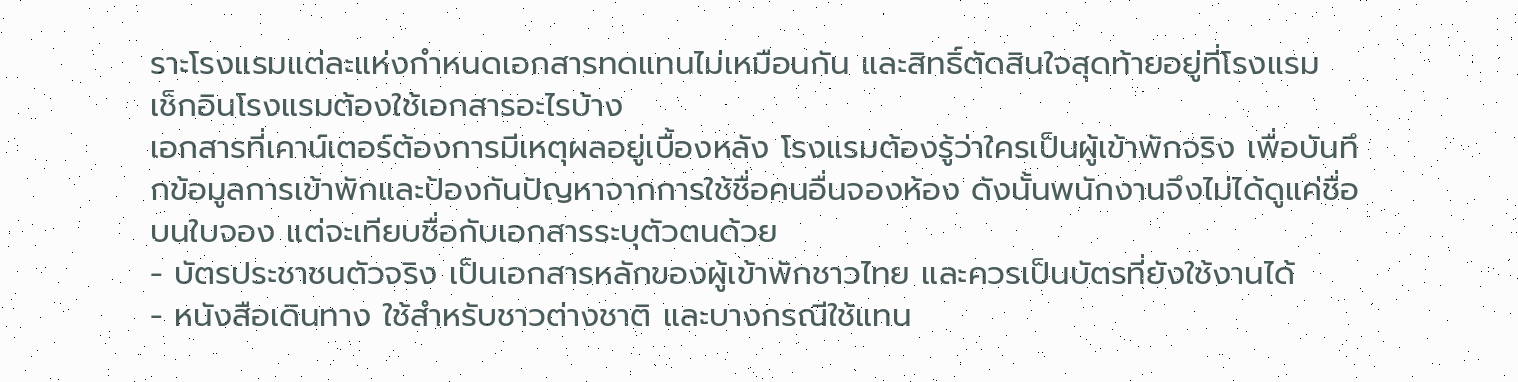ราะโรงแรมแต่ละแห่งกำหนดเอกสารทดแทนไม่เหมือนกัน และสิทธิ์ตัดสินใจสุดท้ายอยู่ที่โรงแรม
เช็กอินโรงแรมต้องใช้เอกสารอะไรบ้าง
เอกสารที่เคาน์เตอร์ต้องการมีเหตุผลอยู่เบื้องหลัง โรงแรมต้องรู้ว่าใครเป็นผู้เข้าพักจริง เพื่อบันทึกข้อมูลการเข้าพักและป้องกันปัญหาจากการใช้ชื่อคนอื่นจองห้อง ดังนั้นพนักงานจึงไม่ได้ดูแค่ชื่อบนใบจอง แต่จะเทียบชื่อกับเอกสารระบุตัวตนด้วย
- บัตรประชาชนตัวจริง เป็นเอกสารหลักของผู้เข้าพักชาวไทย และควรเป็นบัตรที่ยังใช้งานได้
- หนังสือเดินทาง ใช้สำหรับชาวต่างชาติ และบางกรณีใช้แทน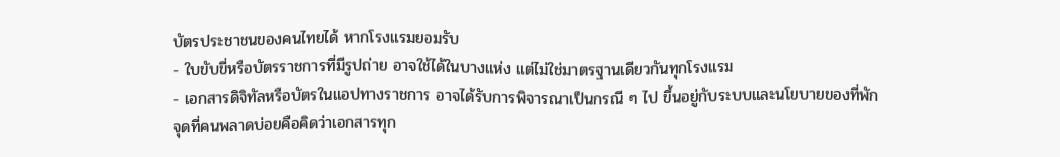บัตรประชาชนของคนไทยได้ หากโรงแรมยอมรับ
- ใบขับขี่หรือบัตรราชการที่มีรูปถ่าย อาจใช้ได้ในบางแห่ง แต่ไม่ใช่มาตรฐานเดียวกันทุกโรงแรม
- เอกสารดิจิทัลหรือบัตรในแอปทางราชการ อาจได้รับการพิจารณาเป็นกรณี ๆ ไป ขึ้นอยู่กับระบบและนโยบายของที่พัก
จุดที่คนพลาดบ่อยคือคิดว่าเอกสารทุก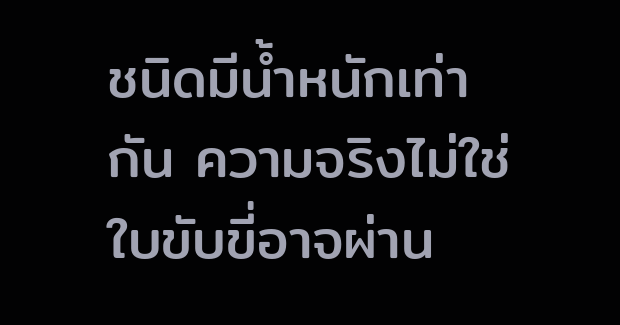ชนิดมีน้ำหนักเท่ากัน ความจริงไม่ใช่ ใบขับขี่อาจผ่าน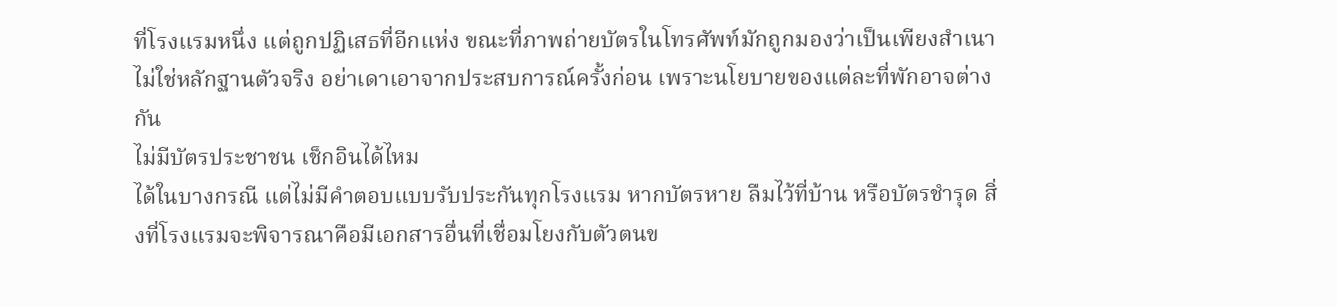ที่โรงแรมหนึ่ง แต่ถูกปฏิเสธที่อีกแห่ง ขณะที่ภาพถ่ายบัตรในโทรศัพท์มักถูกมองว่าเป็นเพียงสำเนา ไม่ใช่หลักฐานตัวจริง อย่าเดาเอาจากประสบการณ์ครั้งก่อน เพราะนโยบายของแต่ละที่พักอาจต่างกัน
ไม่มีบัตรประชาชน เช็กอินได้ไหม
ได้ในบางกรณี แต่ไม่มีคำตอบแบบรับประกันทุกโรงแรม หากบัตรหาย ลืมไว้ที่บ้าน หรือบัตรชำรุด สิ่งที่โรงแรมจะพิจารณาคือมีเอกสารอื่นที่เชื่อมโยงกับตัวตนข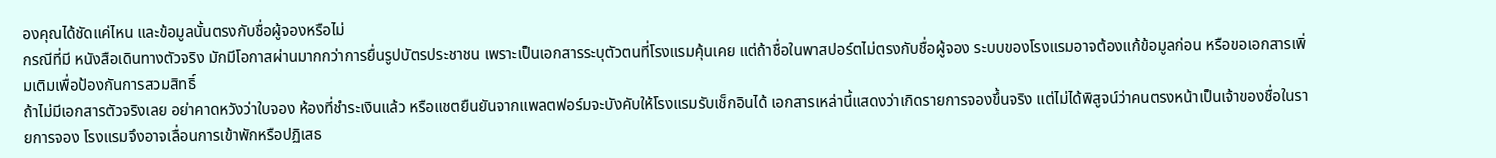องคุณได้ชัดแค่ไหน และข้อมูลนั้นตรงกับชื่อผู้จองหรือไม่
กรณีที่มี หนังสือเดินทางตัวจริง มักมีโอกาสผ่านมากกว่าการยื่นรูปบัตรประชาชน เพราะเป็นเอกสารระบุตัวตนที่โรงแรมคุ้นเคย แต่ถ้าชื่อในพาสปอร์ตไม่ตรงกับชื่อผู้จอง ระบบของโรงแรมอาจต้องแก้ข้อมูลก่อน หรือขอเอกสารเพิ่มเติมเพื่อป้องกันการสวมสิทธิ์
ถ้าไม่มีเอกสารตัวจริงเลย อย่าคาดหวังว่าใบจอง ห้องที่ชำระเงินแล้ว หรือแชตยืนยันจากแพลตฟอร์มจะบังคับให้โรงแรมรับเช็กอินได้ เอกสารเหล่านี้แสดงว่าเกิดรายการจองขึ้นจริง แต่ไม่ได้พิสูจน์ว่าคนตรงหน้าเป็นเจ้าของชื่อในรายการจอง โรงแรมจึงอาจเลื่อนการเข้าพักหรือปฏิเสธ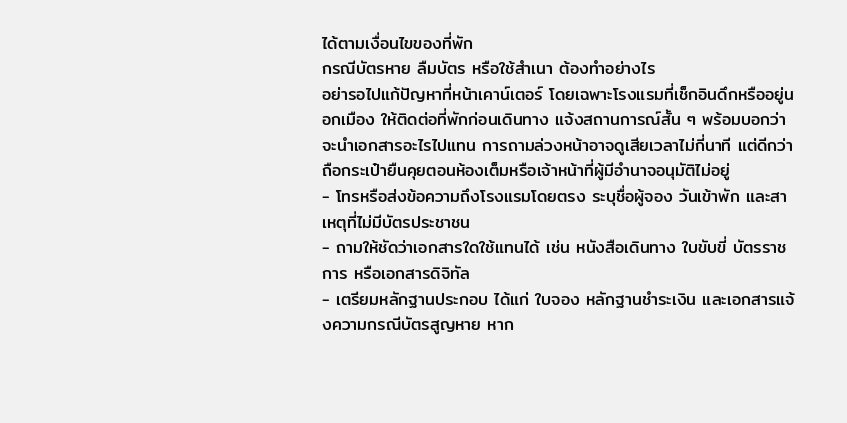ได้ตามเงื่อนไขของที่พัก
กรณีบัตรหาย ลืมบัตร หรือใช้สำเนา ต้องทำอย่างไร
อย่ารอไปแก้ปัญหาที่หน้าเคาน์เตอร์ โดยเฉพาะโรงแรมที่เช็กอินดึกหรืออยู่นอกเมือง ให้ติดต่อที่พักก่อนเดินทาง แจ้งสถานการณ์สั้น ๆ พร้อมบอกว่าจะนำเอกสารอะไรไปแทน การถามล่วงหน้าอาจดูเสียเวลาไม่กี่นาที แต่ดีกว่าถือกระเป๋ายืนคุยตอนห้องเต็มหรือเจ้าหน้าที่ผู้มีอำนาจอนุมัติไม่อยู่
- โทรหรือส่งข้อความถึงโรงแรมโดยตรง ระบุชื่อผู้จอง วันเข้าพัก และสาเหตุที่ไม่มีบัตรประชาชน
- ถามให้ชัดว่าเอกสารใดใช้แทนได้ เช่น หนังสือเดินทาง ใบขับขี่ บัตรราชการ หรือเอกสารดิจิทัล
- เตรียมหลักฐานประกอบ ได้แก่ ใบจอง หลักฐานชำระเงิน และเอกสารแจ้งความกรณีบัตรสูญหาย หาก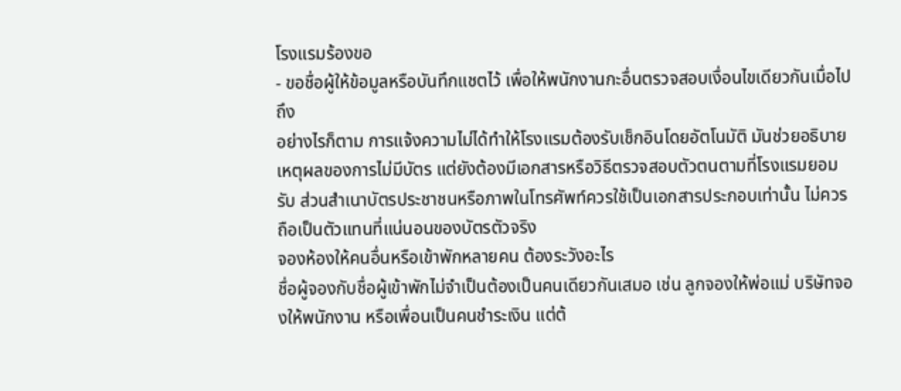โรงแรมร้องขอ
- ขอชื่อผู้ให้ข้อมูลหรือบันทึกแชตไว้ เพื่อให้พนักงานกะอื่นตรวจสอบเงื่อนไขเดียวกันเมื่อไปถึง
อย่างไรก็ตาม การแจ้งความไม่ได้ทำให้โรงแรมต้องรับเช็กอินโดยอัตโนมัติ มันช่วยอธิบายเหตุผลของการไม่มีบัตร แต่ยังต้องมีเอกสารหรือวิธีตรวจสอบตัวตนตามที่โรงแรมยอมรับ ส่วนสำเนาบัตรประชาชนหรือภาพในโทรศัพท์ควรใช้เป็นเอกสารประกอบเท่านั้น ไม่ควรถือเป็นตัวแทนที่แน่นอนของบัตรตัวจริง
จองห้องให้คนอื่นหรือเข้าพักหลายคน ต้องระวังอะไร
ชื่อผู้จองกับชื่อผู้เข้าพักไม่จำเป็นต้องเป็นคนเดียวกันเสมอ เช่น ลูกจองให้พ่อแม่ บริษัทจองให้พนักงาน หรือเพื่อนเป็นคนชำระเงิน แต่ต้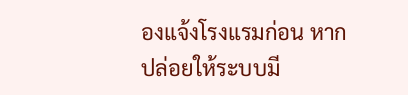องแจ้งโรงแรมก่อน หากปล่อยให้ระบบมี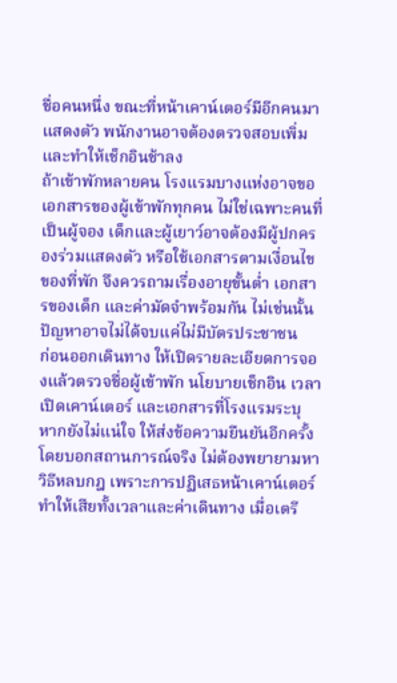ชื่อคนหนึ่ง ขณะที่หน้าเคาน์เตอร์มีอีกคนมาแสดงตัว พนักงานอาจต้องตรวจสอบเพิ่มและทำให้เช็กอินช้าลง
ถ้าเข้าพักหลายคน โรงแรมบางแห่งอาจขอเอกสารของผู้เข้าพักทุกคน ไม่ใช่เฉพาะคนที่เป็นผู้จอง เด็กและผู้เยาว์อาจต้องมีผู้ปกครองร่วมแสดงตัว หรือใช้เอกสารตามเงื่อนไขของที่พัก จึงควรถามเรื่องอายุขั้นต่ำ เอกสารของเด็ก และค่ามัดจำพร้อมกัน ไม่เช่นนั้นปัญหาอาจไม่ได้จบแค่ไม่มีบัตรประชาชน
ก่อนออกเดินทาง ให้เปิดรายละเอียดการจองแล้วตรวจชื่อผู้เข้าพัก นโยบายเช็กอิน เวลาเปิดเคาน์เตอร์ และเอกสารที่โรงแรมระบุ หากยังไม่แน่ใจ ให้ส่งข้อความยืนยันอีกครั้ง โดยบอกสถานการณ์จริง ไม่ต้องพยายามหาวิธีหลบกฎ เพราะการปฏิเสธหน้าเคาน์เตอร์ทำให้เสียทั้งเวลาและค่าเดินทาง เมื่อเตรี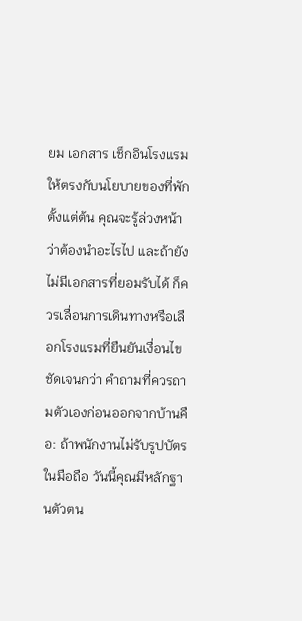ยม เอกสาร เช็กอินโรงแรม ให้ตรงกับนโยบายของที่พักตั้งแต่ต้น คุณจะรู้ล่วงหน้าว่าต้องนำอะไรไป และถ้ายังไม่มีเอกสารที่ยอมรับได้ ก็ควรเลื่อนการเดินทางหรือเลือกโรงแรมที่ยืนยันเงื่อนไขชัดเจนกว่า คำถามที่ควรถามตัวเองก่อนออกจากบ้านคือ: ถ้าพนักงานไม่รับรูปบัตรในมือถือ วันนี้คุณมีหลักฐานตัวตน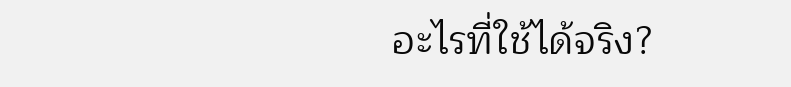อะไรที่ใช้ได้จริง?